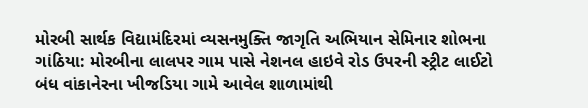મોરબી સાર્થક વિદ્યામંદિરમાં વ્યસનમુક્તિ જાગૃતિ અભિયાન સેમિનાર શોભના ગાંઠિયા: મોરબીના લાલપર ગામ પાસે નેશનલ હાઇવે રોડ ઉપરની સ્ટ્રીટ લાઈટો બંધ વાંકાનેરના ખીજડિયા ગામે આવેલ શાળામાંથી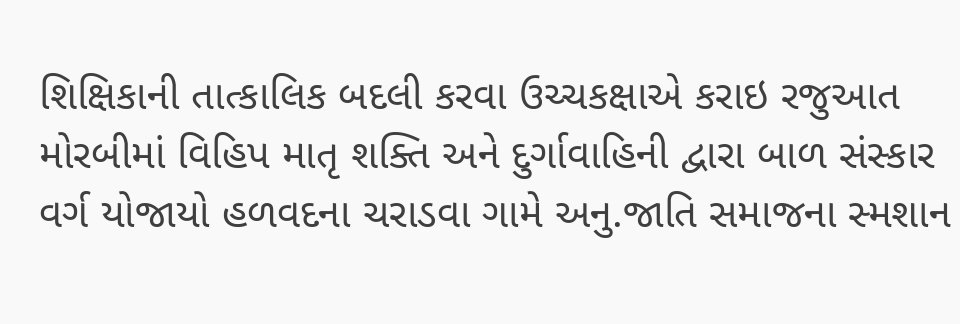શિક્ષિકાની તાત્કાલિક બદલી કરવા ઉચ્ચકક્ષાએ કરાઇ રજુઆત મોરબીમાં વિહિપ માતૃ શક્તિ અને દુર્ગાવાહિની દ્વારા બાળ સંસ્કાર વર્ગ યોજાયો હળવદના ચરાડવા ગામે અનુ.જાતિ સમાજના સ્મશાન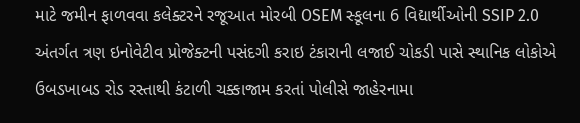માટે જમીન ફાળવવા કલેક્ટરને રજૂઆત મોરબી OSEM સ્કૂલના 6 વિદ્યાર્થીઓની SSIP 2.0 અંતર્ગત ત્રણ ઇનોવેટીવ પ્રોજેક્ટની પસંદગી કરાઇ ટંકારાની લજાઈ ચોકડી પાસે સ્થાનિક લોકોએ ઉબડખાબડ રોડ રસ્તાથી કંટાળી ચક્કાજામ કરતાં પોલીસે જાહેરનામા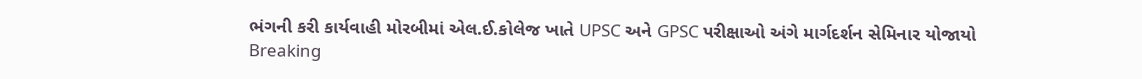ભંગની કરી કાર્યવાહી મોરબીમાં એલ.ઈ.કોલેજ ખાતે UPSC અને GPSC પરીક્ષાઓ અંગે માર્ગદર્શન સેમિનાર યોજાયો
Breaking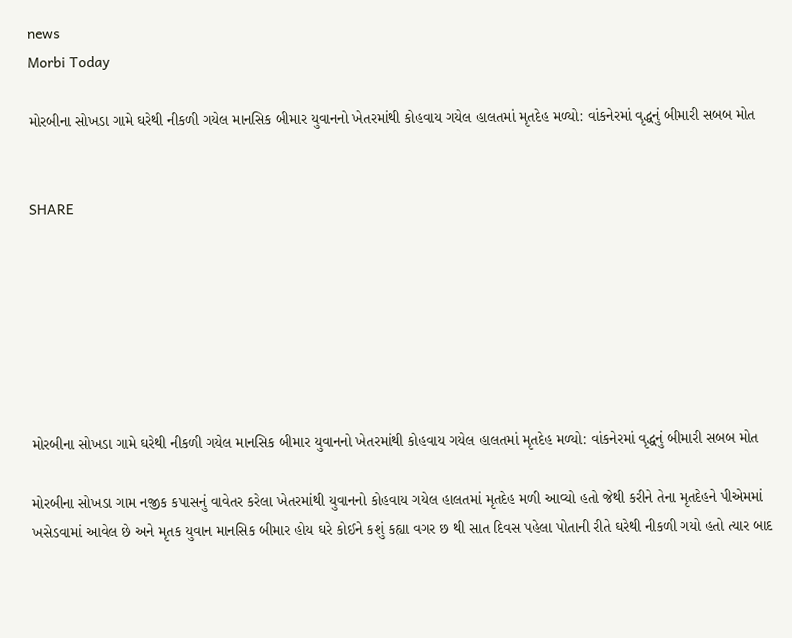news
Morbi Today

મોરબીના સોખડા ગામે ઘરેથી નીકળી ગયેલ માનસિક બીમાર યુવાનનો ખેતરમાંથી કોહવાય ગયેલ હાલતમાં મૃતદેહ મળ્યો: વાંકનેરમાં વૃદ્ધનું બીમારી સબબ મોત


SHARE







મોરબીના સોખડા ગામે ઘરેથી નીકળી ગયેલ માનસિક બીમાર યુવાનનો ખેતરમાંથી કોહવાય ગયેલ હાલતમાં મૃતદેહ મળ્યો: વાંકનેરમાં વૃદ્ધનું બીમારી સબબ મોત

મોરબીના સોખડા ગામ નજીક કપાસનું વાવેતર કરેલા ખેતરમાંથી યુવાનનો કોહવાય ગયેલ હાલતમાં મૃતદેહ મળી આવ્યો હતો જેથી કરીને તેના મૃતદેહને પીએમમાં ખસેડવામાં આવેલ છે અને મૃતક યુવાન માનસિક બીમાર હોય ઘરે કોઈને કશું કહ્યા વગર છ થી સાત દિવસ પહેલા પોતાની રીતે ઘરેથી નીકળી ગયો હતો ત્યાર બાદ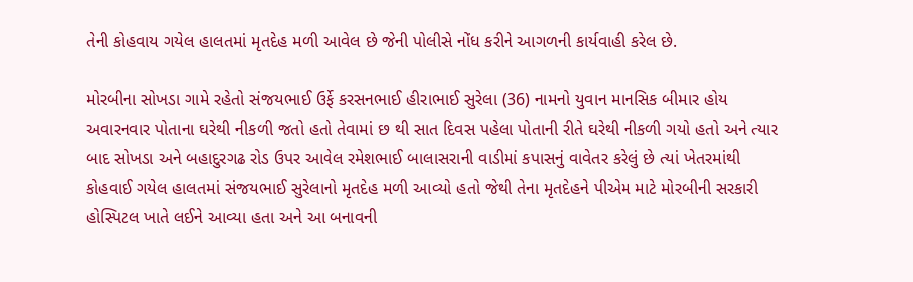તેની કોહવાય ગયેલ હાલતમાં મૃતદેહ મળી આવેલ છે જેની પોલીસે નોંધ કરીને આગળની કાર્યવાહી કરેલ છે.

મોરબીના સોખડા ગામે રહેતો સંજયભાઈ ઉર્ફે કરસનભાઈ હીરાભાઈ સુરેલા (36) નામનો યુવાન માનસિક બીમાર હોય અવારનવાર પોતાના ઘરેથી નીકળી જતો હતો તેવામાં છ થી સાત દિવસ પહેલા પોતાની રીતે ઘરેથી નીકળી ગયો હતો અને ત્યાર બાદ સોખડા અને બહાદુરગઢ રોડ ઉપર આવેલ રમેશભાઈ બાલાસરાની વાડીમાં કપાસનું વાવેતર કરેલું છે ત્યાં ખેતરમાંથી કોહવાઈ ગયેલ હાલતમાં સંજયભાઈ સુરેલાનો મૃતદેહ મળી આવ્યો હતો જેથી તેના મૃતદેહને પીએમ માટે મોરબીની સરકારી હોસ્પિટલ ખાતે લઈને આવ્યા હતા અને આ બનાવની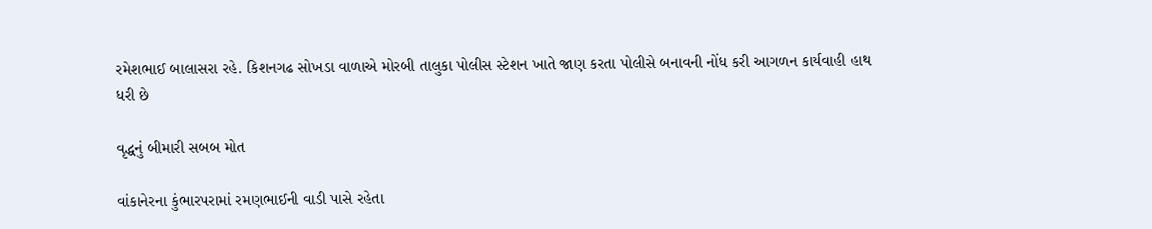રમેશભાઈ બાલાસરા રહે. કિશનગઢ સોખડા વાળાએ મોરબી તાલુકા પોલીસ સ્ટેશન ખાતે જાણ કરતા પોલીસે બનાવની નોંધ કરી આગળન કાર્યવાહી હાથ ધરી છે

વૃદ્ધનું બીમારી સબબ મોત

વાંકાનેરના કુંભારપરામાં રમણભાઈની વાડી પાસે રહેતા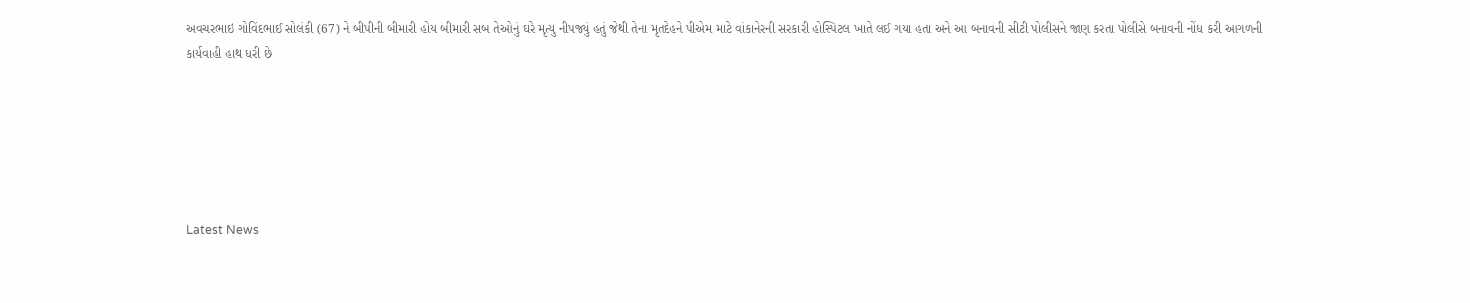અવચરભાઇ ગોવિંદભાઈ સોલંકી (67) ને બીપીની બીમારી હોય બીમારી સબ તેઓનું ઘરે મૃત્યુ નીપજ્યું હતું જેથી તેના મૃતદેહને પીએમ માટે વાંકાનેરની સરકારી હોસ્પિટલ ખાતે લઈ ગયા હતા અને આ બનાવની સીટી પોલીસને જાણ કરતા પોલીસે બનાવની નોંધ કરી આગળની કાર્યવાહી હાથ ધરી છે






Latest News